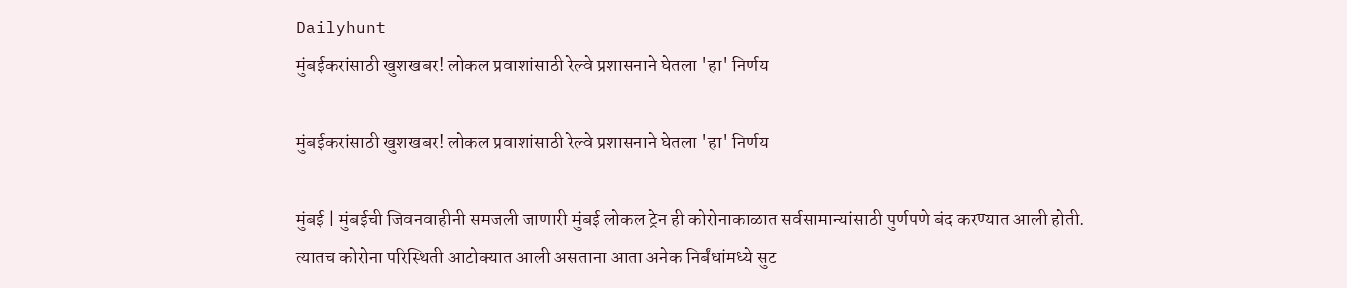Dailyhunt
मुंबईकरांसाठी खुशखबर! लोकल प्रवाशांसाठी रेल्वे प्रशासनाने घेतला 'हा' निर्णय

मुंबईकरांसाठी खुशखबर! लोकल प्रवाशांसाठी रेल्वे प्रशासनाने घेतला 'हा' निर्णय

मुंबई | मुंबईची जिवनवाहीनी समजली जाणारी मुंबई लोकल ट्रेन ही कोरोनाकाळात सर्वसामान्यांसाठी पुर्णपणे बंद करण्यात आली होती. त्यातच कोरोना परिस्थिती आटोक्यात आली असताना आता अनेक निर्बंधांमध्ये सुट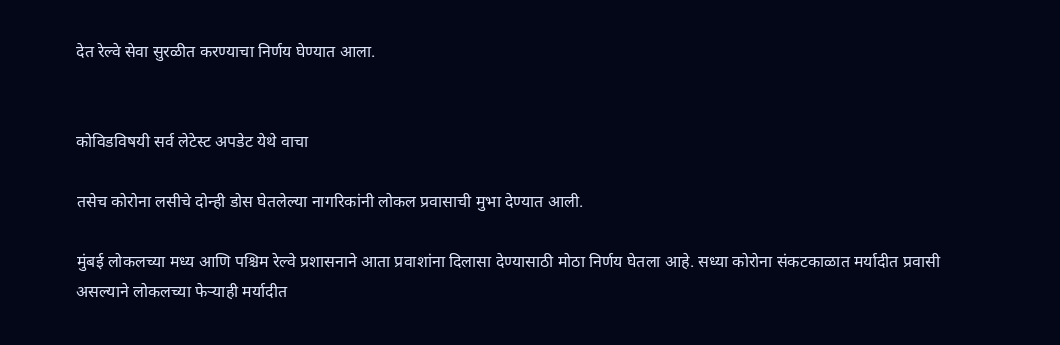देत रेल्वे सेवा सुरळीत करण्याचा निर्णय घेण्यात आला.


कोविडविषयी सर्व लेटेस्ट अपडेट येथे वाचा

तसेच कोरोना लसीचे दोन्ही डोस घेतलेल्या नागरिकांनी लोकल प्रवासाची मुभा देण्यात आली.

मुंबई लोकलच्या मध्य आणि पश्चिम रेल्वे प्रशासनाने आता प्रवाशांना दिलासा देण्यासाठी मोठा निर्णय घेतला आहे. सध्या कोरोना संकटकाळात मर्यादीत प्रवासी असल्याने लोकलच्या फेऱ्याही मर्यादीत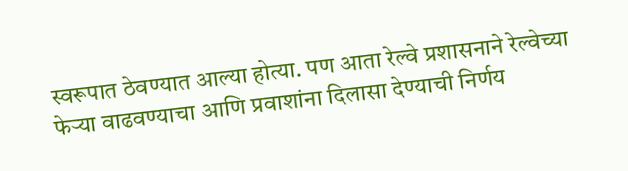स्वरूपात ठेवण्यात आल्या होत्या. पण आता रेल्वे प्रशासनाने रेल्वेच्या फेऱ्या वाढवण्याचा आणि प्रवाशांना दिलासा देण्याची निर्णय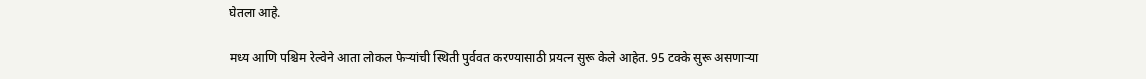घेतला आहे.

मध्य आणि पश्चिम रेल्वेने आता लोकल फेऱ्यांची स्थिती पुर्ववत करण्यासाठी प्रयत्न सुरू केले आहेत. 95 टक्के सुरू असणाऱ्या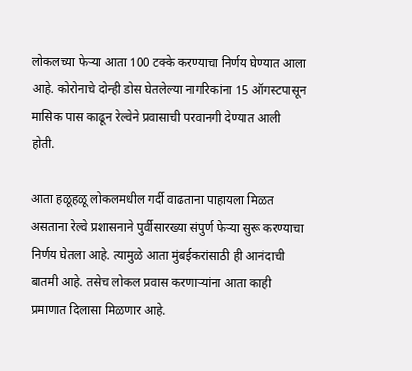लोकलच्या फेऱ्या आता 100 टक्के करण्याचा निर्णय घेण्यात आला आहे. कोरोनाचे दोन्ही डोस घेतलेल्या नागरिकांना 15 ऑगस्टपासून मासिक पास काढून रेल्वेने प्रवासाची परवानगी देण्यात आली होती.

आता हळूहळू लोकलमधील गर्दी वाढताना पाहायला मिळत असताना रेल्वे प्रशासनाने पुर्वीसारख्या संपुर्ण फेऱ्या सुरू करण्याचा निर्णय घेतला आहे. त्यामुळे आता मुंबईकरांसाठी ही आनंदाची बातमी आहे. तसेच लोकल प्रवास करणाऱ्यांना आता काही प्रमाणात दिलासा मिळणार आहे.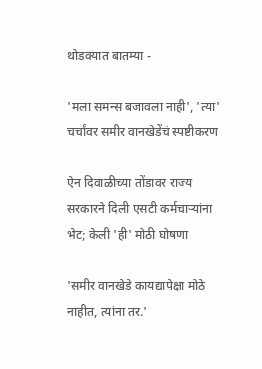थोडक्यात बातम्या -

'मला समन्स बजावला नाही', 'त्या' चर्चांवर समीर वानखेडेंचं स्पष्टीकरण

ऐन दिवाळीच्या तोंडावर राज्य सरकारने दिली एसटी कर्मचाऱ्यांना भेट; केली 'ही' मोठी घोषणा

'समीर वानखेडे कायद्यापेक्षा मोठे नाहीत, त्यांना तर.'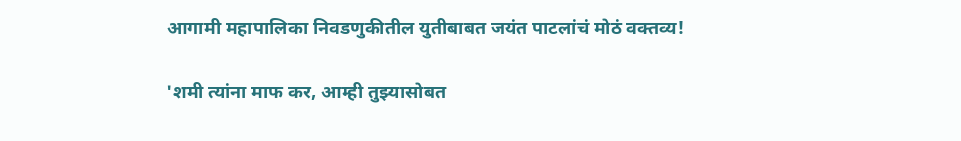आगामी महापालिका निवडणुकीतील युतीबाबत जयंत पाटलांचं मोठं वक्तव्य!

'शमी त्यांना माफ कर, आम्ही तुझ्यासोबत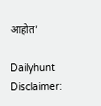आहोत'

Dailyhunt
Disclaimer: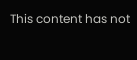This content has not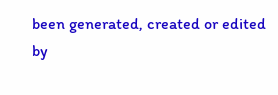been generated, created or edited by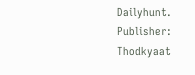Dailyhunt. Publisher: Thodkyaat